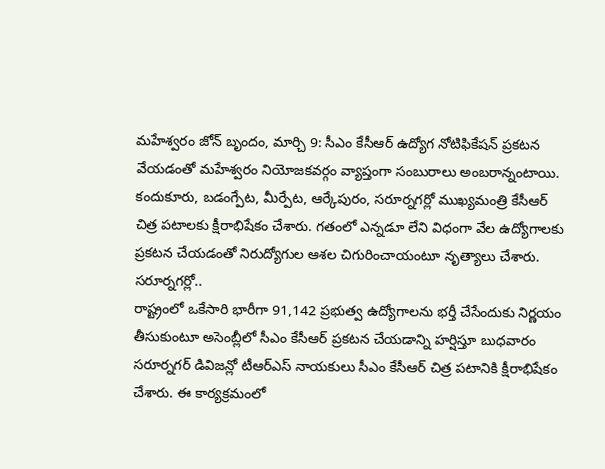మహేశ్వరం జోన్ బృందం, మార్చి 9: సీఎం కేసీఆర్ ఉద్యోగ నోటిఫికేషన్ ప్రకటన వేయడంతో మహేశ్వరం నియోజకవర్గం వ్యాప్తంగా సంబురాలు అంబరాన్నంటాయి. కందుకూరు, బడంగ్పేట, మీర్పేట, ఆర్కేపురం, సరూర్నగర్లో ముఖ్యమంత్రి కేసీఆర్ చిత్ర పటాలకు క్షీరాభిషేకం చేశారు. గతంలో ఎన్నడూ లేని విధంగా వేల ఉద్యోగాలకు ప్రకటన చేయడంతో నిరుద్యోగుల ఆశల చిగురించాయంటూ నృత్యాలు చేశారు.
సరూర్నగర్లో..
రాష్ట్రంలో ఒకేసారి భారీగా 91,142 ప్రభుత్వ ఉద్యోగాలను భర్తీ చేసేందుకు నిర్ణయం తీసుకుంటూ అసెంబ్లీలో సీఎం కేసీఆర్ ప్రకటన చేయడాన్ని హర్షిస్తూ బుధవారం సరూర్నగర్ డివిజన్లో టీఆర్ఎస్ నాయకులు సీఎం కేసీఆర్ చిత్ర పటానికి క్షీరాభిషేకం చేశారు. ఈ కార్యక్రమంలో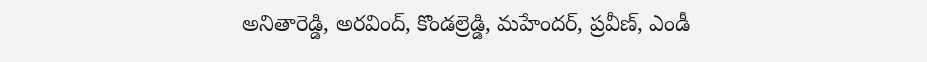అనితారెడ్డి, అరవింద్, కొండల్రెడ్డి, మహేందర్, ప్రవీణ్, ఎండీ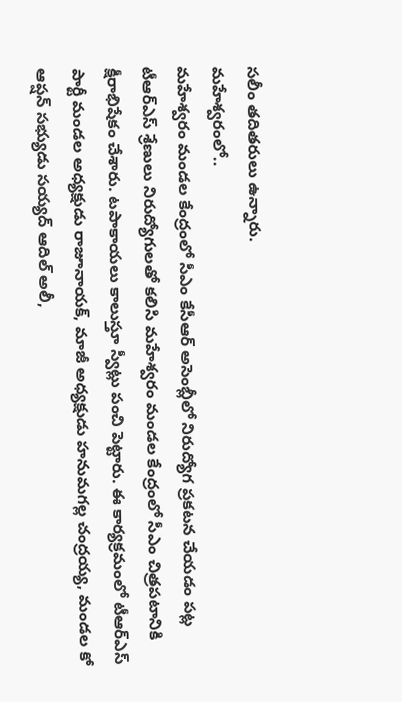సలీం తదితరులు ఉన్నారు.
మహేశ్వరంలో..
మహేశ్వరం మండల కేంద్రంలో సీఎం కేసీఆర్ అసెంబ్లీలో నిరుద్యోగ ప్రకటన చేయడం పట్ల టీఆర్ఎస్ శ్రేణులు నిరుద్యోగులతో కలిసి మహేశ్వరం మండల కేంద్రంలో సీఎం చిత్రపటానికి క్షీరాభిషేకం చేశారు. టపాకాయలు కాలుస్తూ స్వీట్లు పంచి పెట్టారు. ఈ కార్యక్రమంలో టీఆర్ఎస్ పార్టీ మండల అధ్యక్షుడు రాజూనాయక్, మాజీ అధ్యక్షుడు హనుమగల్ల చంద్రయ్య, మండల కో ఆప్షన్ సభ్యుడు సయ్యద్ ఆదిల్ అలీ,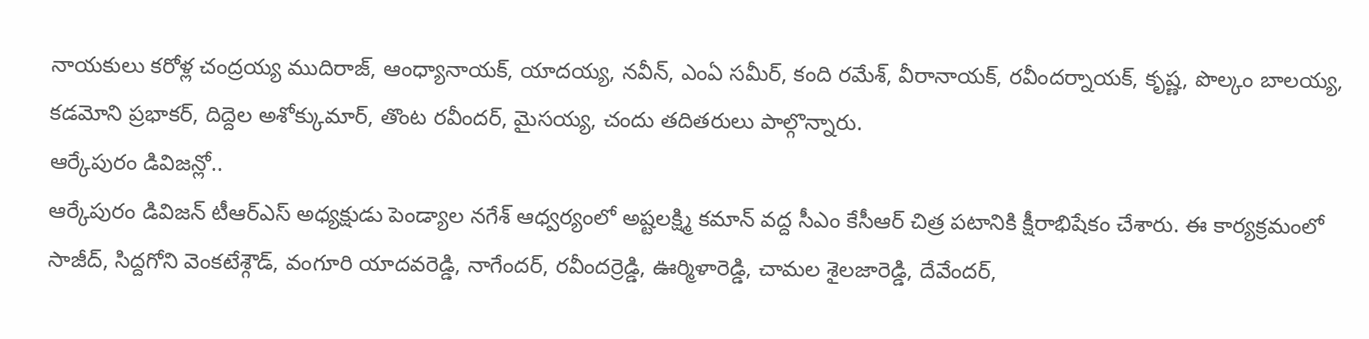నాయకులు కరోళ్ల చంద్రయ్య ముదిరాజ్, ఆంధ్యానాయక్, యాదయ్య, నవీన్, ఎంఏ సమీర్, కంది రమేశ్, వీరానాయక్, రవీందర్నాయక్, కృష్ణ, పొల్కం బాలయ్య, కడమోని ప్రభాకర్, దిద్దెల అశోక్కుమార్, తొంట రవీందర్, మైసయ్య, చందు తదితరులు పాల్గొన్నారు.
ఆర్కేపురం డివిజన్లో..
ఆర్కేపురం డివిజన్ టీఆర్ఎస్ అధ్యక్షుడు పెండ్యాల నగేశ్ ఆధ్వర్యంలో అష్టలక్ష్మి కమాన్ వద్ద సీఎం కేసీఆర్ చిత్ర పటానికి క్షీరాభిషేకం చేశారు. ఈ కార్యక్రమంలో సాజీద్, సిద్దగోని వెంకటేశ్గౌడ్, వంగూరి యాదవరెడ్డి, నాగేందర్, రవీందర్రెడ్డి, ఊర్మిళారెడ్డి, చామల శైలజారెడ్డి, దేవేందర్,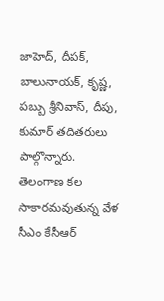జాహెద్, దీపక్, బాలునాయక్, కృష్ణ, పబ్బు శ్రీనివాస్, దీపు, కుమార్ తదితరులు పాల్గొన్నారు.
తెలంగాణ కల సాకారమవుతున్న వేళ
సీఎం కేసీఆర్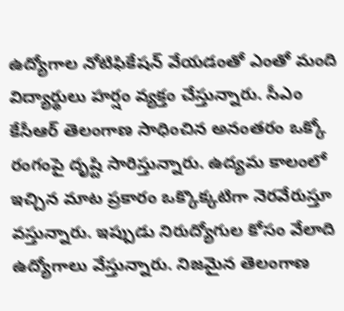ఉద్యోగాల నోటిఫికేషన్ వేయడంతో ఎంతో మంది విద్యార్థులు హర్షం వ్యక్తం చేస్తున్నారు. సీఎం కేసీఆర్ తెలంగాణ సాధించిన అనంతరం ఒక్కో రంగంపై దృష్టి సారిస్తున్నారు. ఉద్యమ కాలంలో ఇచ్చిన మాట ప్రకారం ఒక్కొక్కటిగా నెరవేరుస్తూ వస్తున్నారు. ఇప్పుడు నిరుద్యోగుల కోసం వేలాది ఉద్యోగాలు వేస్తున్నారు. నిజమైన తెలంగాణ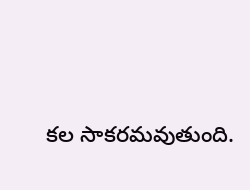కల సాకరమవుతుంది.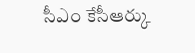సీఎం కేసీఆర్కు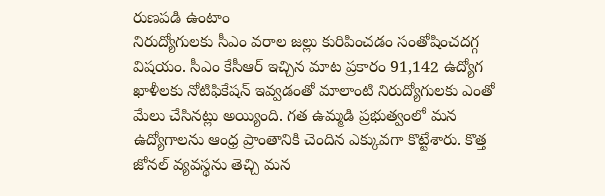రుణపడి ఉంటాం
నిరుద్యోగులకు సీఎం వరాల జల్లు కురిపించడం సంతోషించదగ్గ విషయం. సీఎం కేసీఆర్ ఇచ్చిన మాట ప్రకారం 91,142 ఉద్యోగ ఖాళీలకు నోటిఫికేషన్ ఇవ్వడంతో మాలాంటి నిరుద్యోగులకు ఎంతో మేలు చేసినట్లు అయ్యింది. గత ఉమ్మడి ప్రభుత్వంలో మన ఉద్యోగాలను ఆంధ్ర ప్రాంతానికి చెందిన ఎక్కువగా కొట్టేశారు. కొత్త జోనల్ వ్యవస్థను తెచ్చి మన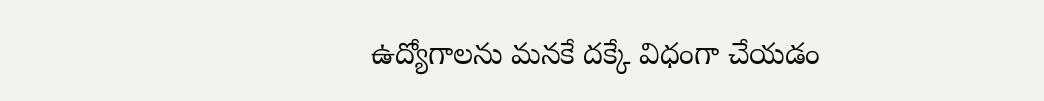ఉద్యోగాలను మనకే దక్కే విధంగా చేయడం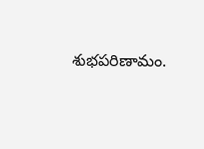శుభపరిణామం.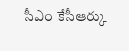సీఎం కేసీఆర్కు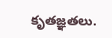కృతజ్ఞతలు.